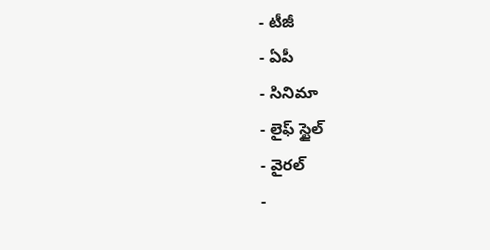- టీజీ
- ఏపీ
- సినిమా
- లైఫ్ స్టైల్
- వైరల్
-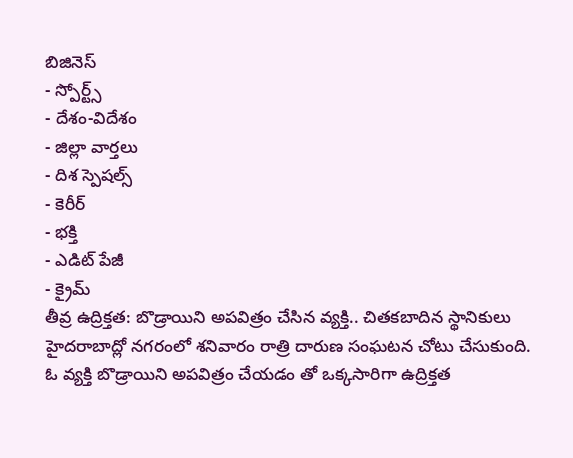బిజినెస్
- స్పోర్ట్స్
- దేశం-విదేశం
- జిల్లా వార్తలు
- దిశ స్పెషల్స్
- కెరీర్
- భక్తి
- ఎడిట్ పేజీ
- క్రైమ్
తీవ్ర ఉద్రిక్తత: బొడ్రాయిని అపవిత్రం చేసిన వ్యక్తి.. చితకబాదిన స్థానికులు
హైదరాబాద్లో నగరంలో శనివారం రాత్రి దారుణ సంఘటన చోటు చేసుకుంది. ఓ వ్యక్తి బొడ్రాయిని అపవిత్రం చేయడం తో ఒక్కసారిగా ఉద్రిక్తత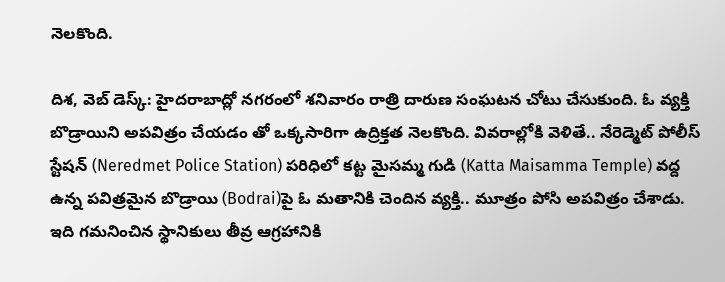నెలకొంది.

దిశ, వెబ్ డెస్క్: హైదరాబాద్లో నగరంలో శనివారం రాత్రి దారుణ సంఘటన చోటు చేసుకుంది. ఓ వ్యక్తి బొడ్రాయిని అపవిత్రం చేయడం తో ఒక్కసారిగా ఉద్రిక్తత నెలకొంది. వివరాల్లోకి వెళితే.. నేరెడ్మెట్ పోలీస్ స్టేషన్ (Neredmet Police Station) పరిధిలో కట్ట మైసమ్మ గుడి (Katta Maisamma Temple) వద్ద ఉన్న పవిత్రమైన బొడ్రాయి (Bodrai)పై ఓ మతానికి చెందిన వ్యక్తి.. మూత్రం పోసి అపవిత్రం చేశాడు. ఇది గమనించిన స్థానికులు తీవ్ర ఆగ్రహానికి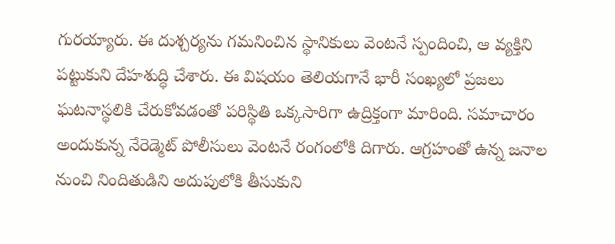గురయ్యారు. ఈ దుశ్చర్యను గమనించిన స్థానికులు వెంటనే స్పందించి, ఆ వ్యక్తిని పట్టుకుని దేహశుద్ధి చేశారు. ఈ విషయం తెలియగానే భారీ సంఖ్యలో ప్రజలు ఘటనాస్థలికి చేరుకోవడంతో పరిస్థితి ఒక్కసారిగా ఉద్రిక్తంగా మారింది. సమాచారం అందుకున్న నేరెడ్మెట్ పోలీసులు వెంటనే రంగంలోకి దిగారు. ఆగ్రహంతో ఉన్న జనాల నుంచి నిందితుడిని అదుపులోకి తీసుకుని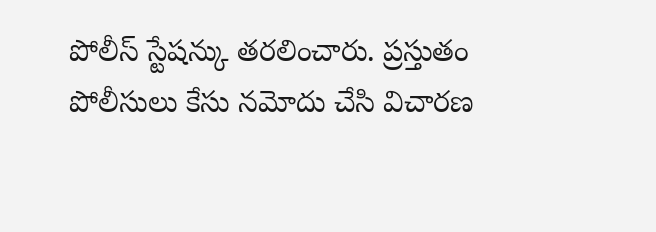పోలీస్ స్టేషన్కు తరలించారు. ప్రస్తుతం పోలీసులు కేసు నమోదు చేసి విచారణ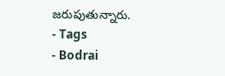జరుపుతున్నారు.
- Tags
- Bodrai